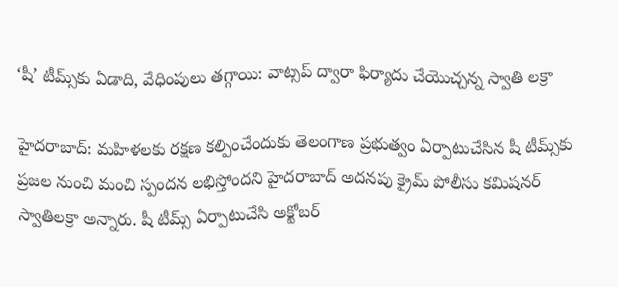‘షీ’ టీమ్స్‌కు ఏడాది, వేధింపులు తగ్గాయి: వాట్సప్ ద్వారా ఫిర్యాదు చేయొచ్చన్న స్వాతి లక్రా

హైదరాబాద్: మహిళలకు రక్షణ కల్పించేందుకు తెలంగాణ ప్రభుత్వం ఏర్పాటుచేసిన షీ టీమ్స్‌కు ప్రజల నుంచి మంచి స్పందన లభిస్తోందని హైదరాబాద్‌ అదనపు క్రైమ్‌ పోలీసు కమిషనర్‌ స్వాతిలక్రా అన్నారు. షీ టీమ్స్‌ ఏర్పాటుచేసి అక్టోబర్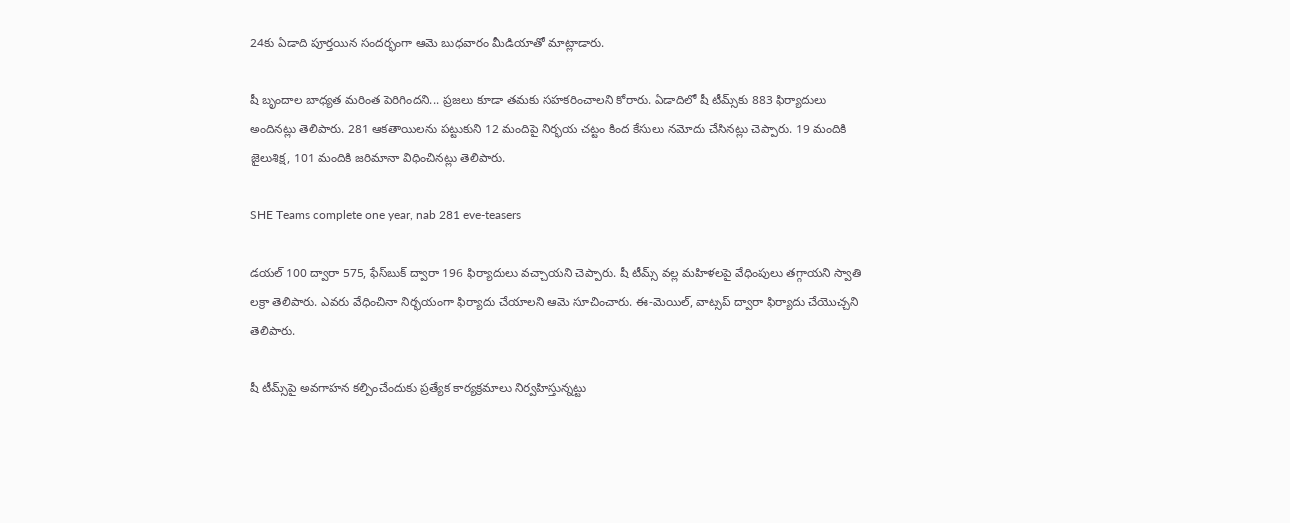24కు ఏడాది పూర్తయిన సందర్భంగా ఆమె బుధవారం మీడియాతో మాట్లాడారు.

షీ బృందాల బాధ్యత మరింత పెరిగిందని... ప్రజలు కూడా తమకు సహకరించాలని కోరారు. ఏడాదిలో షీ టీమ్స్‌కు 883 ఫిర్యాదులు అందినట్లు తెలిపారు. 281 ఆకతాయిలను పట్టుకుని 12 మందిపై నిర్భయ చట్టం కింద కేసులు నమోదు చేసినట్లు చెప్పారు. 19 మందికి జైలుశిక్ష, 101 మందికి జరిమానా విధించినట్లు తెలిపారు.

SHE Teams complete one year, nab 281 eve-teasers

డయల్ 100 ద్వారా 575, ఫేస్‌బుక్ ద్వారా 196 ఫిర్యాదులు వచ్చాయని చెప్పారు. షీ టీమ్స్ వల్ల మహిళలపై వేధింపులు తగ్గాయని స్వాతి లక్రా తెలిపారు. ఎవరు వేధించినా నిర్భయంగా ఫిర్యాదు చేయాలని ఆమె సూచించారు. ఈ-మెయిల్, వాట్సప్ ద్వారా ఫిర్యాదు చేయొచ్చని తెలిపారు.

షీ టీమ్స్‌పై అవగాహన కల్పించేందుకు ప్రత్యేక కార్యక్రమాలు నిర్వహిస్తున్నట్టు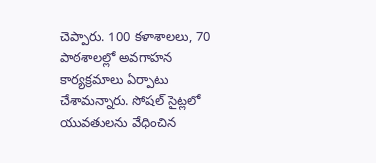చెప్పారు. 100 కళాశాలలు, 70 పాఠశాలల్లో అవగాహన కార్యక్రమాలు ఏర్పాటు చేశామన్నారు. సోషల్ సైట్లలో యువతులను వేధించిన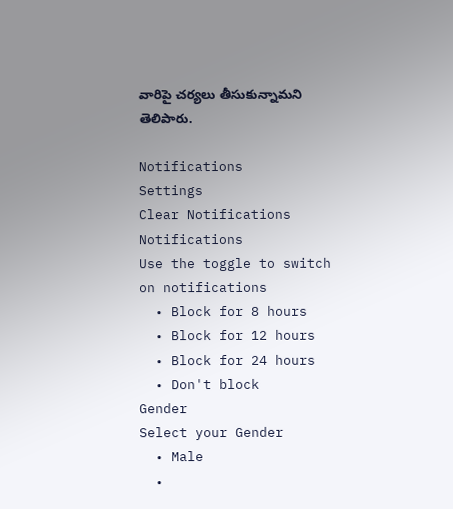వారిపై చర్యలు తీసుకున్నామని తెలిపారు.

Notifications
Settings
Clear Notifications
Notifications
Use the toggle to switch on notifications
  • Block for 8 hours
  • Block for 12 hours
  • Block for 24 hours
  • Don't block
Gender
Select your Gender
  • Male
  •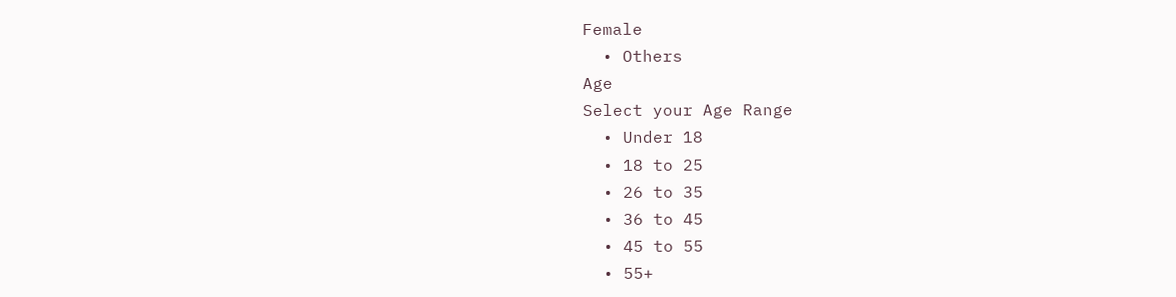Female
  • Others
Age
Select your Age Range
  • Under 18
  • 18 to 25
  • 26 to 35
  • 36 to 45
  • 45 to 55
  • 55+